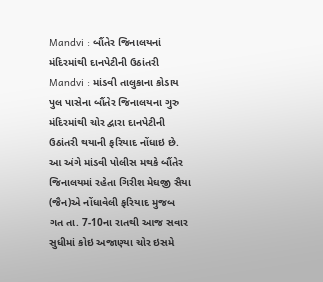Mandvi : બૌંતેર જિનાલયનાં મંદિરમાંથી દાનપેટીની ઉઠાંતરી
Mandvi : માંડવી તાલુકાના કોડાય પુલ પાસેના બૌંતેર જિનાલયના ગુરુ મંદિરમાંથી ચોર દ્વારા દાનપેટીની ઉઠાંતરી થયાની ફરિયાદ નોંધાઇ છે. આ અંગે માંડવી પોલીસ મથકે બૌંતેર જિનાલયમાં રહેતા ગિરીશ મેઘજી સૈયા (જૈન)એ નોંધાવેલી ફરિયાદ મુજબ ગત તા. 7-10ના રાતથી આજ સવાર સુધીમાં કોઇ અજાણ્યા ચોર ઇસમે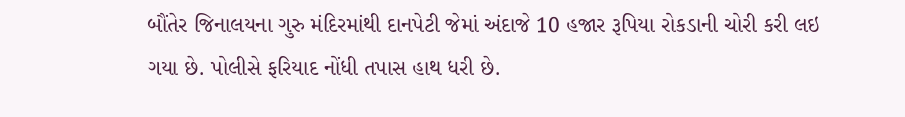બૌંતેર જિનાલયના ગુરુ મંદિરમાંથી દાનપેટી જેમાં અંદાજે 10 હજાર રૂપિયા રોકડાની ચોરી કરી લઇ ગયા છે. પોલીસે ફરિયાદ નોંધી તપાસ હાથ ધરી છે.